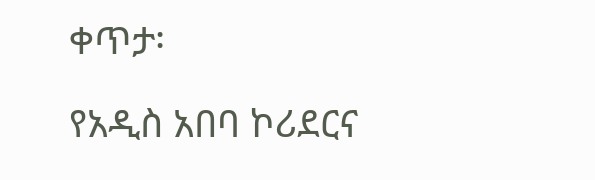ቀጥታ፡

የአዲስ አበባ ኮሪደርና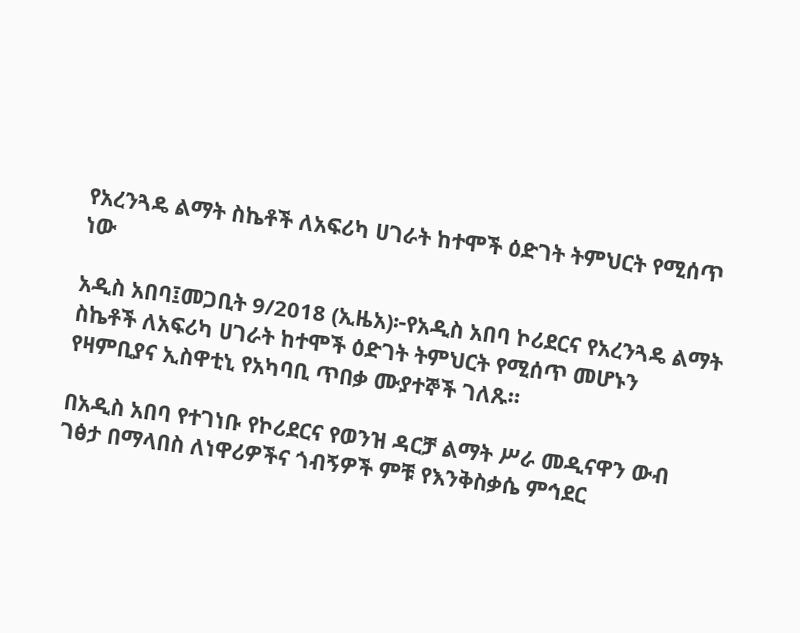የአረንጓዴ ልማት ስኬቶች ለአፍሪካ ሀገራት ከተሞች ዕድገት ትምህርት የሚሰጥ ነው

አዲስ አበባ፤መጋቢት 9/2018 (ኢዜአ)፦የአዲስ አበባ ኮሪደርና የአረንጓዴ ልማት ስኬቶች ለአፍሪካ ሀገራት ከተሞች ዕድገት ትምህርት የሚሰጥ መሆኑን የዛምቢያና ኢስዋቲኒ የአካባቢ ጥበቃ ሙያተኞች ገለጹ።

በአዲስ አበባ የተገነቡ የኮሪደርና የወንዝ ዳርቻ ልማት ሥራ መዲናዋን ውብ ገፅታ በማላበስ ለነዋሪዎችና ጎብኝዎች ምቹ የእንቅስቃሴ ምኅደር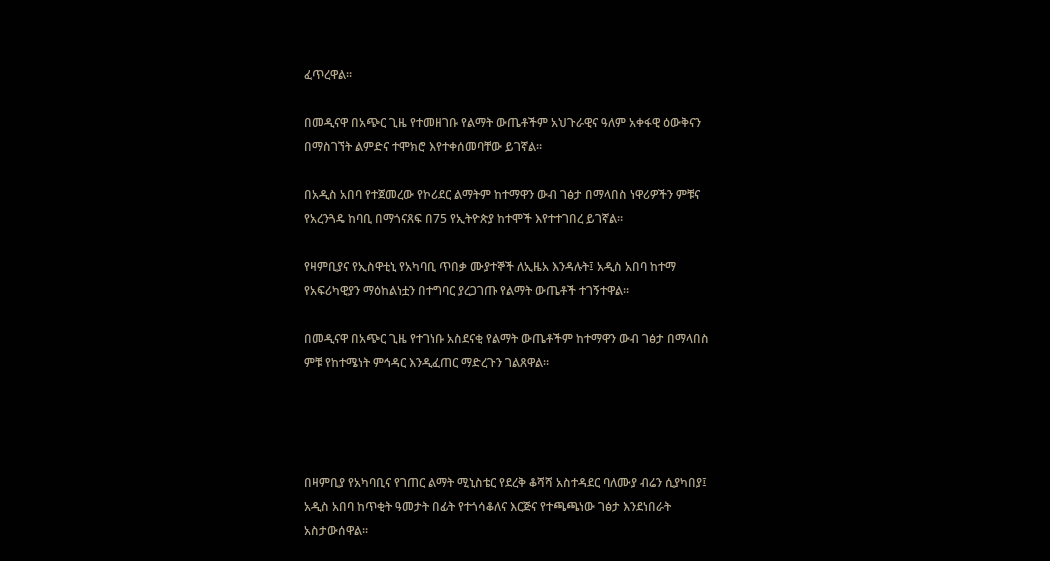ፈጥረዋል።

በመዲናዋ በአጭር ጊዜ የተመዘገቡ የልማት ውጤቶችም አህጉራዊና ዓለም አቀፋዊ ዕውቅናን በማስገኘት ልምድና ተሞክሮ እየተቀሰመባቸው ይገኛል።

በአዲስ አበባ የተጀመረው የኮሪደር ልማትም ከተማዋን ውብ ገፅታ በማላበስ ነዋሪዎችን ምቹና የአረንጓዴ ከባቢ በማጎናጸፍ በ75 የኢትዮጵያ ከተሞች እየተተገበረ ይገኛል።

የዛምቢያና የኢስዋቲኒ የአካባቢ ጥበቃ ሙያተኞች ለኢዜአ እንዳሉት፤ አዲስ አበባ ከተማ የአፍሪካዊያን ማዕከልነቷን በተግባር ያረጋገጡ የልማት ውጤቶች ተገኝተዋል።

በመዲናዋ በአጭር ጊዜ የተገነቡ አስደናቂ የልማት ውጤቶችም ከተማዋን ውብ ገፅታ በማላበስ ምቹ የከተሜነት ምኅዳር እንዲፈጠር ማድረጉን ገልጸዋል።




በዛምቢያ የአካባቢና የገጠር ልማት ሚኒስቴር የደረቅ ቆሻሻ አስተዳደር ባለሙያ ብሬን ሲያካበያ፤ አዲስ አበባ ከጥቂት ዓመታት በፊት የተጎሳቆለና እርጅና የተጫጫነው ገፅታ እንደነበራት አስታውሰዋል።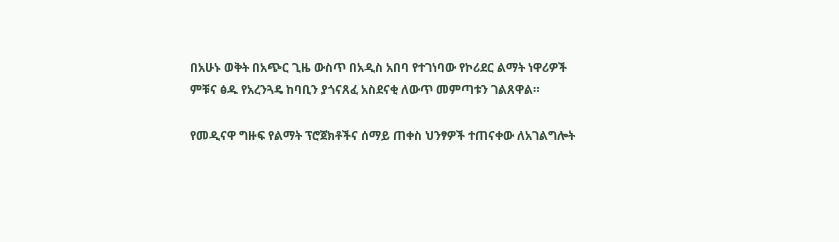በአሁኑ ወቅት በአጭር ጊዜ ውስጥ በአዲስ አበባ የተገነባው የኮሪደር ልማት ነዋሪዎች ምቹና ፅዱ የአረንጓዴ ከባቢን ያጎናጸፈ አስደናቂ ለውጥ መምጣቱን ገልጸዋል።

የመዲናዋ ግዙፍ የልማት ፕሮጀክቶችና ሰማይ ጠቀስ ህንፃዎች ተጠናቀው ለአገልግሎት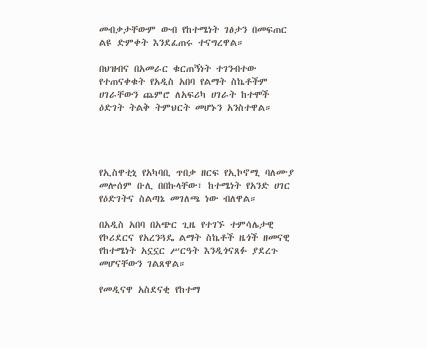መብቃታቸውም ውብ የከተሜነት ገፅታን በመፍጠር ልዩ ድምቀት እንደፈጠሩ ተናግረዋል።

በህዝብና በአመራር ቁርጠኝነት ተገንብተው የተጠናቀቁት የአዲስ አበባ የልማት ስኬቶችም ሀገራቸውን ጨምሮ ለአፍሪካ ሀገራት ከተሞች ዕድገት ትልቅ ትምህርት መሆኑን አንስተዋል።




የኢስዋቲኒ የአካባቢ ጥበቃ ዘርፍ የኢኮኖሚ ባለሙያ መሎሰም ቡሊ በበኩላቸው፣ ከተሜነት የአንድ ሀገር የዕድገትና ስልጣኔ መገለጫ ነው ብለዋል።

በአዲስ አበባ በአጭር ጊዜ የተገኙ ተምሳሌታዊ የኮሪደርና የአረንጓዴ ልማት ስኬቶች ዜጎች ዘመናዊ የከተሜነት አኗኗር ሥርዓት እንዲጎናጸፉ ያደረጉ መሆናቸውን ገልጸዋል።

የመዲናዋ አስደናቂ የከተማ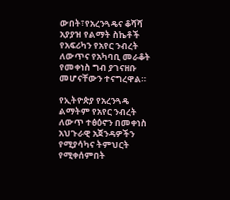ውበት፣የአረንጓዴና ቆሻሻ አያያዝ የልማት ስኬቶች የአፍሪካን የአየር ንብረት ለውጥና የአካባቢ መራቆት የመቀነስ ግብ ያገናዘቡ መሆናቸውን ተናግረዋል።

የኢትዮጵያ የአረንጓዴ ልማትም የአየር ንብረት ለውጥ ተፅዕኖን በመቀነስ አህጉራዊ አጀንዳዎችን የሚያሳካና ትምህርት የሚቀሰምበት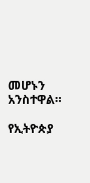መሆኑን አንስተዋል።

የኢትዮጵያ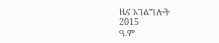ዜና አገልግሎት
2015
ዓ.ም